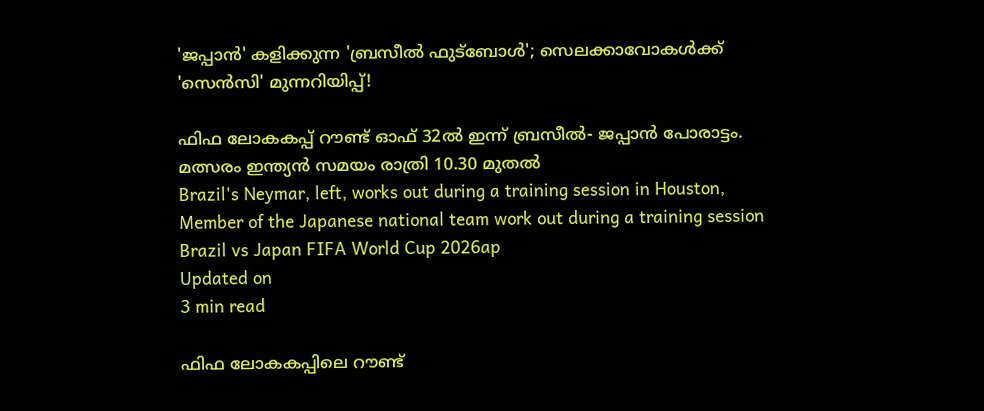'ജപ്പാൻ' കളിക്കുന്ന 'ബ്രസീൽ ഫുട്ബോൾ'; സെലക്കാവോകൾക്ക് 'സെൻസി' മുന്നറിയിപ്പ്!

ഫിഫ ലോകകപ്പ് റൗണ്ട് ഓഫ് 32ൽ ഇന്ന് ബ്രസീൽ- ജപ്പാൻ പോരാട്ടം. മത്സരം ഇന്ത്യൻ സമയം രാത്രി 10.30 മുതൽ
Brazil's Neymar, left, works out during a training session in Houston, Member of the Japanese national team work out during a training session
Brazil vs Japan FIFA World Cup 2026ap
Updated on
3 min read

ഫിഫ ലോകകപ്പിലെ റൗണ്ട്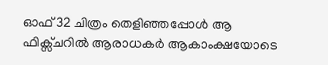ഓഫ് 32 ചിത്രം തെളിഞ്ഞപ്പോൾ ആ ഫിക്സ്ചറിൽ ആരാധകർ ആകാംക്ഷയോടെ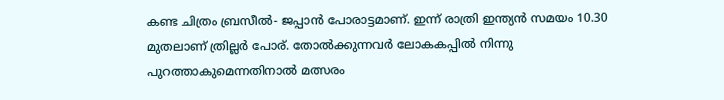കണ്ട ചിത്രം ബ്രസീൽ- ജപ്പാൻ പോരാട്ടമാണ്. ഇന്ന് രാത്രി ഇന്ത്യൻ സമയം 10.30 മുതലാണ് ത്രില്ലർ പോര്. തോൽക്കുന്നവർ ലോകകപ്പിൽ നിന്നു പുറത്താകുമെന്നതിനാൽ മത്സരം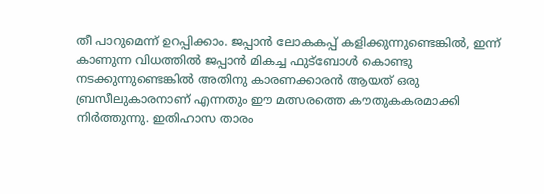തീ പാറുമെന്ന് ഉറപ്പിക്കാം. ജപ്പാൻ ലോകകപ്പ് കളിക്കുന്നുണ്ടെങ്കിൽ, ഇന്ന് കാണുന്ന വിധത്തിൽ ജപ്പാൻ മികച്ച ഫുട്ബോൾ കൊണ്ടു നടക്കുന്നുണ്ടെങ്കിൽ അതിനു കാരണക്കാരൻ ആയത് ഒരു ബ്രസീലുകാരനാണ് എന്നതും ഈ മത്സരത്തെ കൗതുകകരമാക്കി നിർത്തുന്നു. ഇതിഹാസ താരം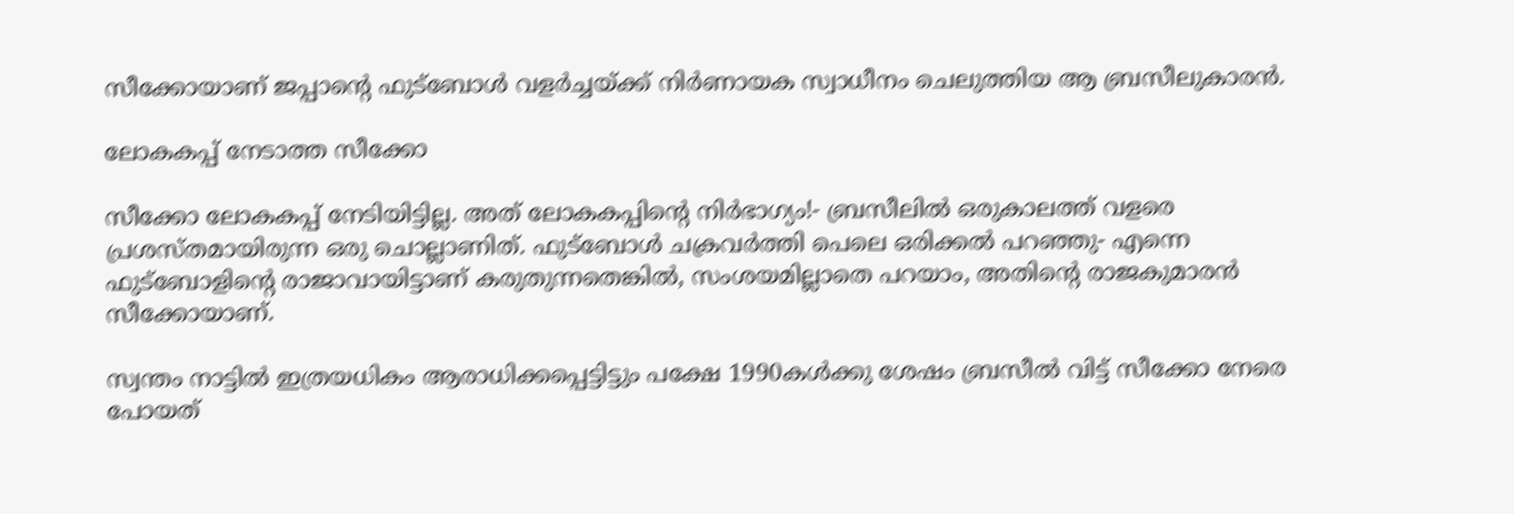സീക്കോയാണ് ജപ്പാന്റെ ഫുട്ബോൾ വളർച്ചയ്ക്ക് നിർണായക സ്വാധീനം ചെലുത്തിയ ആ ബ്രസീലുകാരൻ.

ലോകകപ്പ് നേടാത്ത സീക്കോ

സീക്കോ ലോകകപ്പ് നേടിയിട്ടില്ല. അത് ലോകകപ്പിന്റെ നിർഭാഗ്യം!- ബ്രസീലിൽ ഒരുകാലത്ത് വളരെ പ്രശസ്തമായിരുന്ന ഒരു ചൊല്ലാണിത്. ഫുട്ബോൾ ചക്രവർത്തി പെലെ ഒരിക്കൽ പറഞ്ഞു- എന്നെ ഫുട്ബോളിന്റെ രാജാവായിട്ടാണ് കരുതുന്നതെങ്കിൽ, സംശയമില്ലാതെ പറയാം, അതിന്റെ രാജകുമാരൻ സീക്കോയാണ്.

സ്വന്തം നാട്ടിൽ ഇത്രയധികം ആരാധിക്കപ്പെട്ടിട്ടും പക്ഷേ 1990കൾക്കു ശേഷം ബ്രസീൽ വിട്ട് സീക്കോ നേരെ പോയത്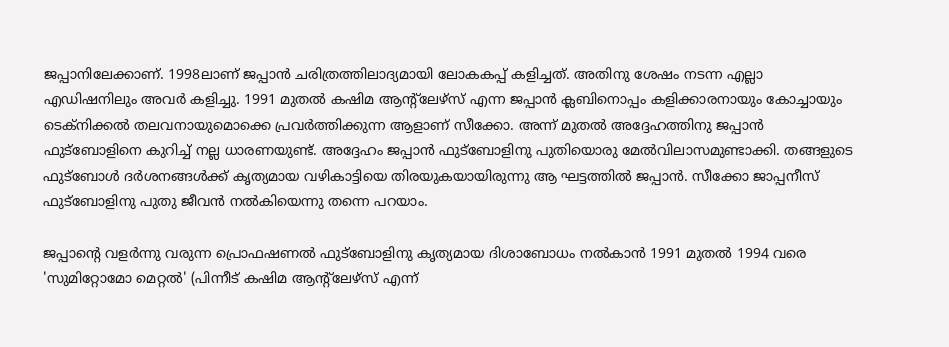ജപ്പാനിലേക്കാണ്. 1998ലാണ് ജപ്പാൻ ചരിത്രത്തിലാദ്യമായി ലോകകപ്പ് കളിച്ചത്. അതിനു ശേഷം നടന്ന എല്ലാ എഡിഷനിലും അവർ കളിച്ചു. 1991 മുതൽ കഷിമ ആന്റ്ലേഴ്സ് എന്ന ജപ്പാൻ ക്ലബിനൊപ്പം കളിക്കാരനായും കോച്ചായും ടെക്നിക്കൽ തലവനായുമൊക്കെ പ്രവർത്തിക്കുന്ന ആളാണ് സീക്കോ. അന്ന് മുതൽ അദ്ദേഹത്തിനു ജപ്പാൻ ഫുട്ബോളിനെ കുറിച്ച് നല്ല ധാരണയുണ്ട്. അദ്ദേഹം ജപ്പാൻ ഫുട്ബോളിനു പുതിയൊരു മേൽവിലാസമുണ്ടാക്കി. തങ്ങളുടെ ഫുട്ബോൾ ദർശനങ്ങൾക്ക് കൃത്യമായ വഴികാട്ടിയെ തിരയുകയായിരുന്നു ആ ഘട്ടത്തിൽ ജപ്പാൻ. സീക്കോ ജാപ്പനീസ് ഫുട്ബോളിനു പുതു ജീവൻ നൽകിയെന്നു തന്നെ പറയാം.

ജപ്പാന്റെ വളർന്നു വരുന്ന പ്രൊഫഷണൽ ഫുട്ബോളിനു കൃത്യമായ ദിശാബോധം നൽകാൻ 1991 മുതൽ 1994 വരെ 'സുമിറ്റോമോ മെറ്റൽ' (പിന്നീട് കഷിമ ആന്റ്ലേഴ്സ് എന്ന്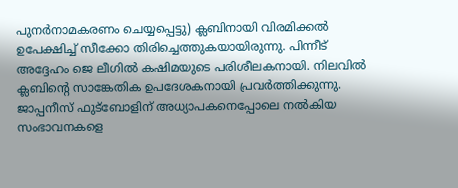പുനർനാമകരണം ചെയ്യപ്പെട്ടു) ക്ലബിനായി വിരമിക്കൽ ഉപേക്ഷിച്ച് സീക്കോ തിരിച്ചെത്തുകയായിരുന്നു. പിന്നീട് അദ്ദേഹം ജെ ലീഗിൽ കഷിമയുടെ പരിശീലകനായി. നിലവിൽ ക്ലബിന്റെ സാങ്കേതിക ഉപദേശകനായി പ്രവർത്തിക്കുന്നു. ജാപ്പനീസ് ഫുട്ബോളിന് അധ്യാപകനെപ്പോലെ നൽകിയ സംഭാവനകളെ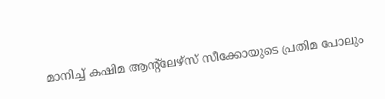മാനിച്ച് കഷിമ ആന്റ്ലേഴ്സ് സീക്കോയുടെ പ്രതിമ പോലും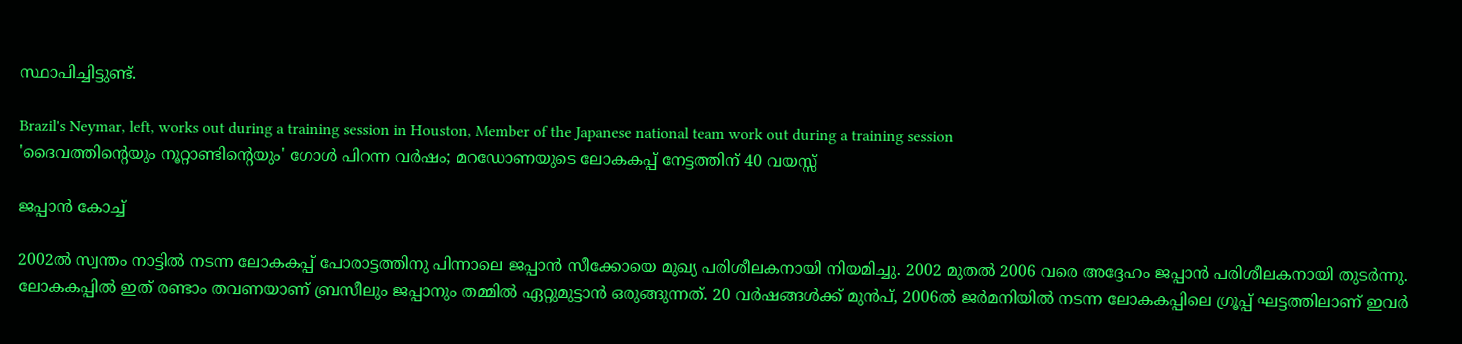സ്ഥാപിച്ചിട്ടുണ്ട്.

Brazil's Neymar, left, works out during a training session in Houston, Member of the Japanese national team work out during a training session
'ദൈവത്തിന്റെയും നൂറ്റാണ്ടിന്റെയും' ഗോള്‍ പിറന്ന വര്‍ഷം; മറഡോണയുടെ ലോകകപ്പ് നേട്ടത്തിന് 40 വയസ്സ്

ജപ്പാൻ കോച്ച്

2002ൽ സ്വന്തം നാട്ടിൽ നടന്ന ലോകകപ്പ് പോരാട്ടത്തിനു പിന്നാലെ ജപ്പാൻ സീക്കോയെ മുഖ്യ പരിശീലകനായി നിയമിച്ചു. 2002 മുതൽ 2006 വരെ അദ്ദേഹം ജപ്പാൻ പരിശീലകനായി തുടർന്നു. ലോകകപ്പിൽ ഇത് രണ്ടാം തവണയാണ് ബ്രസീലും ജപ്പാനും തമ്മിൽ ഏറ്റുമുട്ടാൻ ഒരുങ്ങുന്നത്. 20 വർഷങ്ങൾക്ക് മുൻപ്, 2006ൽ ജർമനിയിൽ നടന്ന ലോകകപ്പിലെ ഗ്രൂപ്പ് ഘട്ടത്തിലാണ് ഇവർ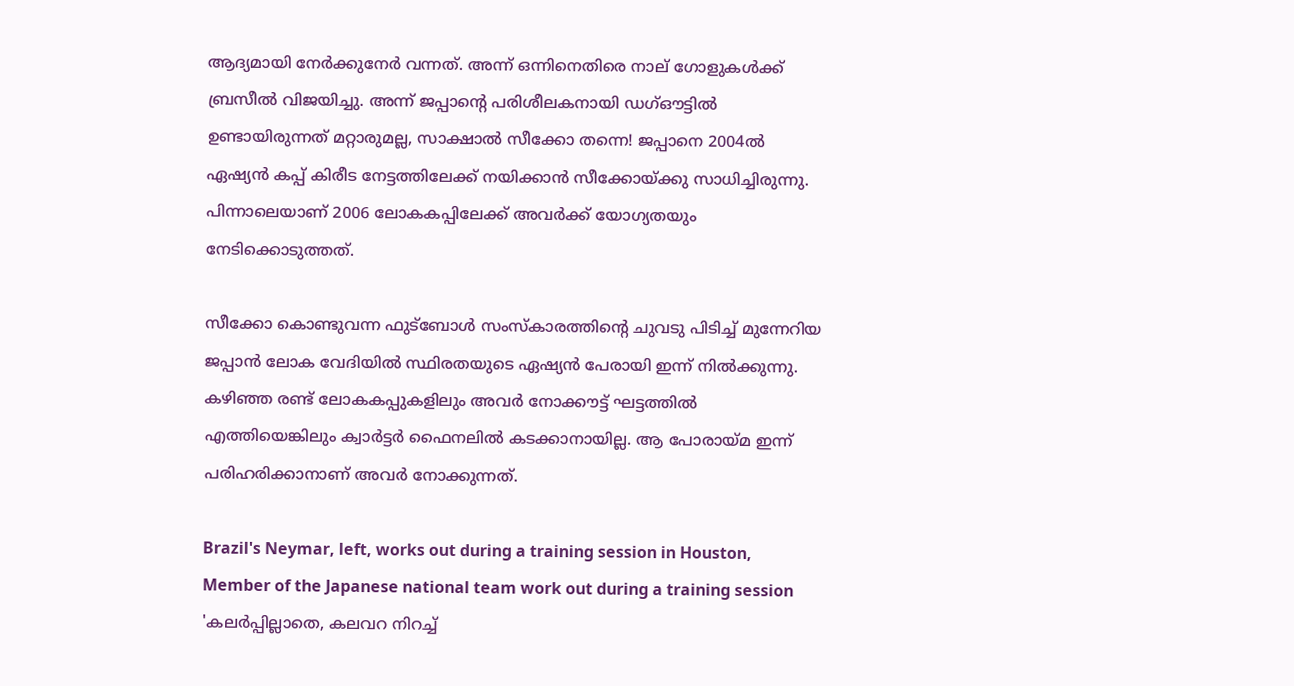ആദ്യമായി നേർക്കുനേർ വന്നത്. അന്ന് ഒന്നിനെതിരെ നാല് ഗോളുകൾക്ക് ബ്രസീൽ വിജയിച്ചു. അന്ന് ജപ്പാന്റെ പരിശീലകനായി ഡഗ്ഔട്ടിൽ ഉണ്ടായിരുന്നത് മറ്റാരുമല്ല, സാക്ഷാൽ സീക്കോ തന്നെ! ജപ്പാനെ 2004ൽ ഏഷ്യൻ കപ്പ് കിരീട നേട്ടത്തിലേക്ക് നയിക്കാൻ സീക്കോയ്ക്കു സാധിച്ചിരുന്നു. പിന്നാലെയാണ് 2006 ലോകകപ്പിലേക്ക് അവർക്ക് യോഗ്യതയും നേടിക്കൊടുത്തത്.

സീക്കോ കൊണ്ടുവന്ന ഫുട്ബോൾ സംസ്കാരത്തിന്റെ ചുവടു പിടിച്ച് മുന്നേറിയ ജപ്പാൻ ലോക വേദിയിൽ സ്ഥിരതയുടെ ഏഷ്യൻ പേരായി ഇന്ന് നിൽക്കുന്നു. കഴിഞ്ഞ രണ്ട് ലോകകപ്പുകളിലും അവർ നോക്കൗട്ട് ഘട്ടത്തിൽ എത്തിയെങ്കിലും ക്വാർട്ടർ ഫൈനലിൽ കടക്കാനായില്ല. ആ പോരായ്മ ഇന്ന് പരിഹരിക്കാനാണ് അവർ നോക്കുന്നത്.

Brazil's Neymar, left, works out during a training session in Houston, Member of the Japanese national team work out during a training session
'കലർപ്പില്ലാതെ, കലവറ നിറച്ച്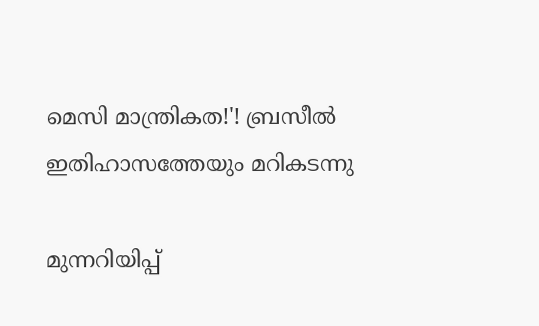മെസി മാന്ത്രികത!'! ബ്രസീൽ ഇതിഹാസത്തേയും മറികടന്നു

മുന്നറിയിപ്പ്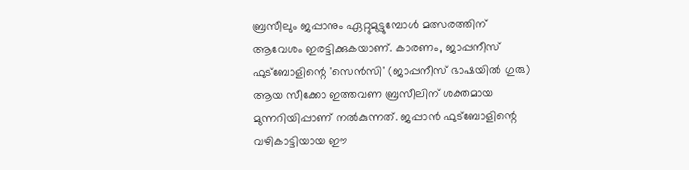ബ്രസീലും ജപ്പാനും ഏറ്റുമുട്ടുമ്പോൾ മത്സരത്തിന് ആവേശം ഇരട്ടിക്കുകയാണ്. കാരണം, ജാപ്പനീസ് ഫുട്ബോളിന്റെ 'സെൻസി' (ജാപ്പനീസ് ഭാഷയിൽ ഗുരു) ആയ സീക്കോ ഇത്തവണ ബ്രസീലിന് ശക്തമായ മുന്നറിയിപ്പാണ് നൽകുന്നത്. ജപ്പാൻ ഫുട്ബോളിന്റെ വഴികാട്ടിയായ ഈ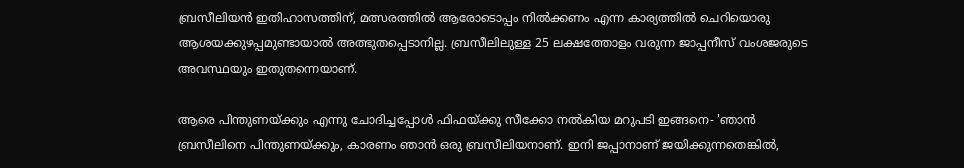ബ്രസീലിയൻ ഇതിഹാസത്തിന്, മത്സരത്തിൽ ആരോടൊപ്പം നിൽക്കണം എന്ന കാര്യത്തിൽ ചെറിയൊരു ആശയക്കുഴപ്പമുണ്ടായാൽ അത്ഭുതപ്പെടാനില്ല. ബ്രസീലിലുള്ള 25 ലക്ഷത്തോളം വരുന്ന ജാപ്പനീസ് വംശജരുടെ അവസ്ഥയും ഇതുതന്നെയാണ്.

ആരെ പിന്തുണയ്ക്കും എന്നു ചോദിച്ചപ്പോൾ ഫിഫയ്ക്കു സീക്കോ നൽകിയ മറുപടി ഇങ്ങനെ- 'ഞാൻ ബ്രസീലിനെ പിന്തുണയ്ക്കും, കാരണം ഞാൻ ഒരു ബ്രസീലിയനാണ്. ഇനി ജപ്പാനാണ് ജയിക്കുന്നതെങ്കിൽ,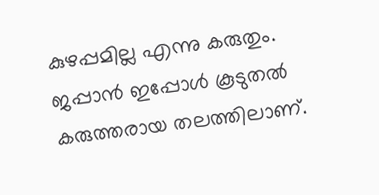കുഴപ്പമില്ല എന്നു കരുതും. ജപ്പാൻ ഇപ്പോൾ കൂടുതൽ കരുത്തരായ തലത്തിലാണ്.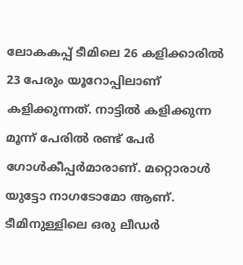ലോകകപ്പ് ടീമിലെ 26 കളിക്കാരിൽ 23 പേരും യൂറോപ്പിലാണ് കളിക്കുന്നത്. നാട്ടിൽ കളിക്കുന്ന മൂന്ന് പേരിൽ രണ്ട് പേർ ഗോൾകീപ്പർമാരാണ്. മറ്റൊരാൾ യുട്ടോ നാഗടോമോ ആണ്. ടീമിനുള്ളിലെ ഒരു ലീഡർ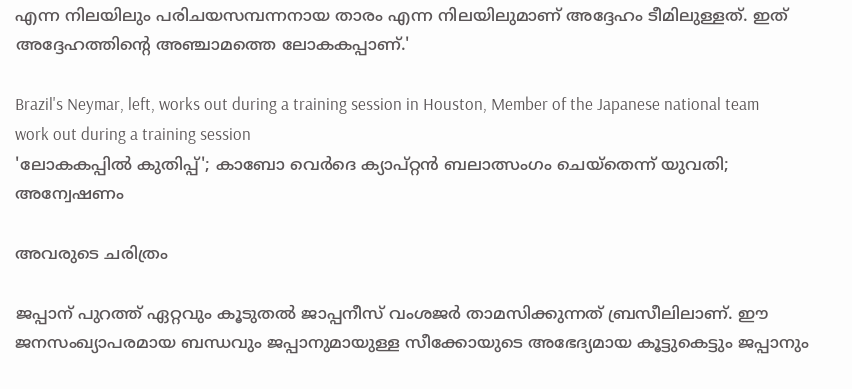എന്ന നിലയിലും പരിചയസമ്പന്നനായ താരം എന്ന നിലയിലുമാണ് അദ്ദേഹം ടീമിലുള്ളത്. ഇത് അദ്ദേഹത്തിന്റെ അഞ്ചാമത്തെ ലോകകപ്പാണ്.'

Brazil's Neymar, left, works out during a training session in Houston, Member of the Japanese national team work out during a training session
'ലോകകപ്പില്‍ കുതിപ്പ്'; കാബോ വെര്‍ദെ ക്യാപ്റ്റന്‍ ബലാത്സംഗം ചെയ്‌തെന്ന് യുവതി; അന്വേഷണം

അവരുടെ ചരിത്രം

ജപ്പാന് പുറത്ത് ഏറ്റവും കൂടുതൽ ജാപ്പനീസ് വംശജർ താമസിക്കുന്നത് ബ്രസീലിലാണ്. ഈ ജനസംഖ്യാപരമായ ബന്ധവും ജപ്പാനുമായുള്ള സീക്കോയുടെ അഭേദ്യമായ കൂട്ടുകെട്ടും ജപ്പാനും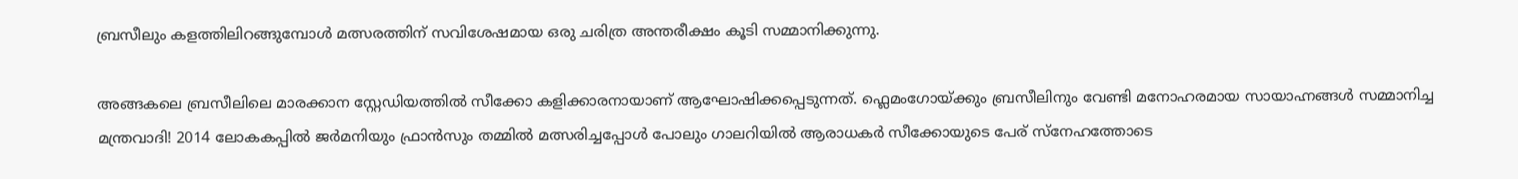ബ്രസീലും കളത്തിലിറങ്ങുമ്പോൾ മത്സരത്തിന് സവിശേഷമായ ഒരു ചരിത്ര അന്തരീക്ഷം കൂടി സമ്മാനിക്കുന്നു.

അങ്ങകലെ ബ്രസീലിലെ മാരക്കാന സ്റ്റേഡിയത്തിൽ സീക്കോ കളിക്കാരനായാണ് ആഘോഷിക്കപ്പെടുന്നത്. ഫ്ലെമംഗോയ്ക്കും ബ്രസീലിനും വേണ്ടി മനോഹരമായ സായാഹ്നങ്ങൾ സമ്മാനിച്ച മന്ത്രവാദി! 2014 ലോകകപ്പിൽ ജർമനിയും ഫ്രാൻസും തമ്മിൽ മത്സരിച്ചപ്പോൾ പോലും ഗാലറിയിൽ ആരാധകർ സീക്കോയുടെ പേര് സ്നേഹത്തോടെ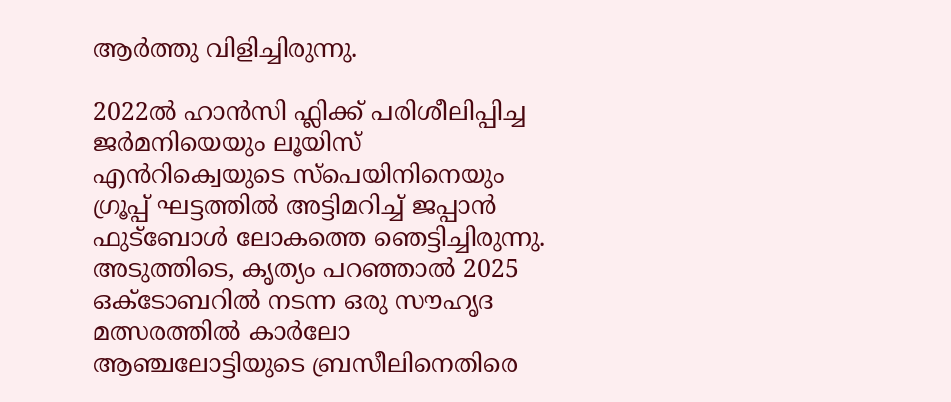ആർത്തു വിളിച്ചിരുന്നു.

2022ൽ ഹാൻസി ഫ്ലിക്ക് പരിശീലിപ്പിച്ച ജർമനിയെയും ലൂയിസ് എൻറിക്വെയുടെ സ്പെയിനിനെയും ഗ്രൂപ്പ് ഘട്ടത്തിൽ അട്ടിമറിച്ച് ജപ്പാൻ ഫുട്ബോൾ ലോകത്തെ ഞെട്ടിച്ചിരുന്നു. അടുത്തിടെ, കൃത്യം പറഞ്ഞാൽ 2025 ഒക്ടോബറിൽ നടന്ന ഒരു സൗഹൃദ മത്സരത്തിൽ കാർലോ ആഞ്ചലോട്ടിയുടെ ബ്രസീലിനെതിരെ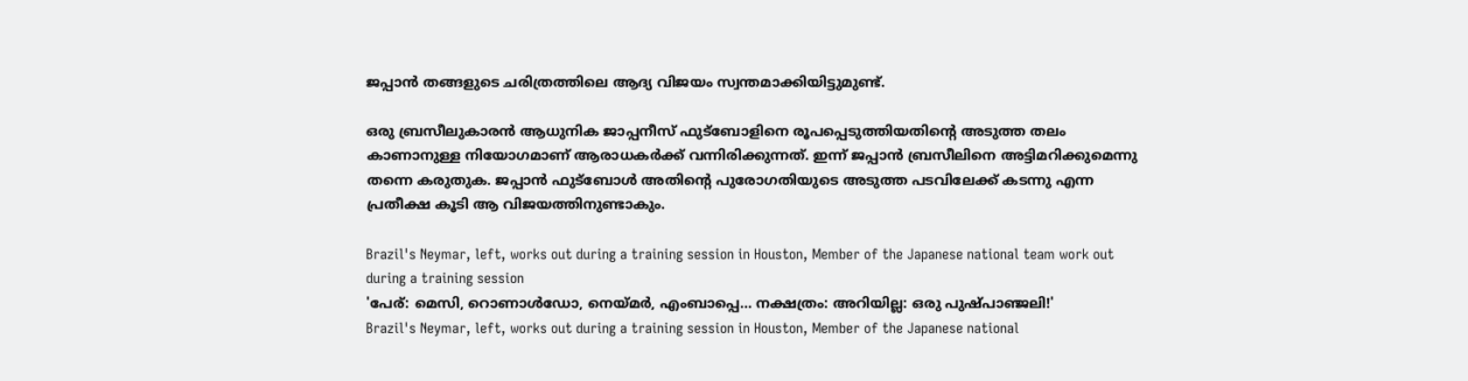ജപ്പാൻ തങ്ങളുടെ ചരിത്രത്തിലെ ആദ്യ വിജയം സ്വന്തമാക്കിയിട്ടുമുണ്ട്.

ഒരു ബ്രസീലുകാരൻ ആധുനിക ജാപ്പനീസ് ഫുട്ബോളിനെ രൂപപ്പെടുത്തിയതിന്റെ അടുത്ത തലം കാണാനുള്ള നിയോഗമാണ് ആരാധകർക്ക് വന്നിരിക്കുന്നത്. ഇന്ന് ജപ്പാൻ ബ്രസീലിനെ അട്ടിമറിക്കുമെന്നു തന്നെ കരുതുക. ജപ്പാൻ ഫുട്ബോൾ അതിന്റെ പുരോഗതിയുടെ അടുത്ത പടവിലേക്ക് കടന്നു എന്ന പ്രതീക്ഷ കൂടി ആ വിജയത്തിനുണ്ടാകും.

Brazil's Neymar, left, works out during a training session in Houston, Member of the Japanese national team work out during a training session
'പേര്: മെസി, റൊണാൾഡോ, നെയ്മർ, എംബാപ്പെ... നക്ഷത്രം: അറിയില്ല: ഒരു പുഷ്പാഞ്ജലി!'
Brazil's Neymar, left, works out during a training session in Houston, Member of the Japanese national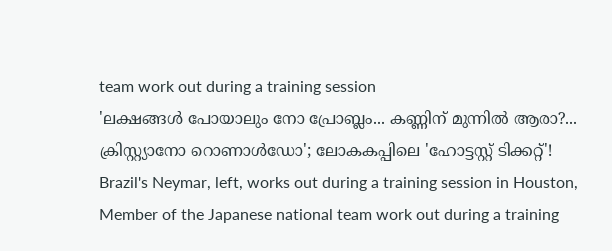team work out during a training session
'ലക്ഷങ്ങൾ പോയാലും നോ പ്രോബ്ലം... കണ്ണിന് മുന്നിൽ ആരാ?... ക്രിസ്റ്റ്യാനോ റൊണാൾഡോ'; ലോകകപ്പിലെ 'ഹോട്ടസ്റ്റ് ടിക്കറ്റ്'!
Brazil's Neymar, left, works out during a training session in Houston, Member of the Japanese national team work out during a training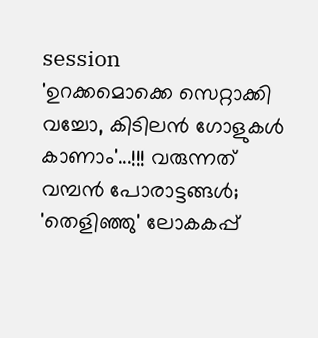session
'ഉറക്കമൊക്കെ സെറ്റാക്കി വച്ചോ, കിടിലൻ ഗോളുകൾ കാണാം'...!!! വരുന്നത് വമ്പൻ പോരാട്ടങ്ങൾ; 'തെളിഞ്ഞു' ലോകകപ്പ്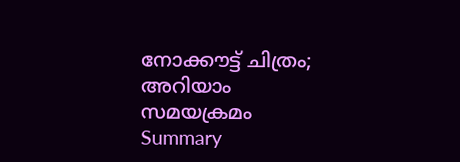നോക്കൗട്ട് ചിത്രം; അറിയാം സമയക്രമം
Summary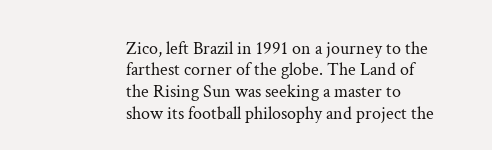Zico, left Brazil in 1991 on a journey to the farthest corner of the globe. The Land of the Rising Sun was seeking a master to show its football philosophy and project the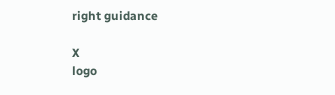right guidance

X
logo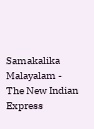Samakalika Malayalam - The New Indian Express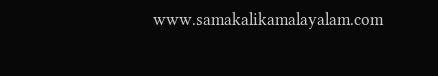www.samakalikamalayalam.com